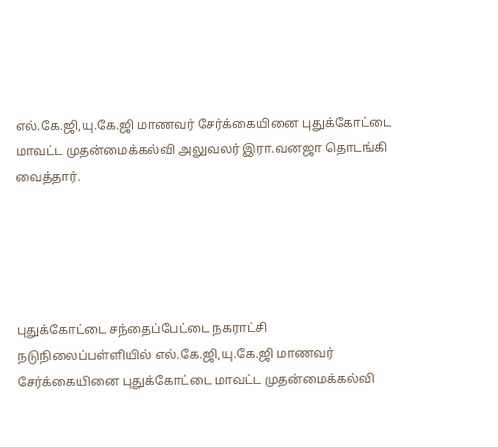எல்.கே.ஜி,யு.கே.ஜி மாணவர் சேர்க்கையினை புதுக்கோட்டை மாவட்ட முதன்மைக்கல்வி அலுவலர் இரா.வனஜா தொடங்கி வைத்தார்.





புதுக்கோட்டை சந்தைப்பேட்டை நகராட்சி நடுநிலைப்பள்ளியில் எல்.கே.ஜி,யு.கே.ஜி மாணவர் சேர்க்கையினை புதுக்கோட்டை மாவட்ட முதன்மைக்கல்வி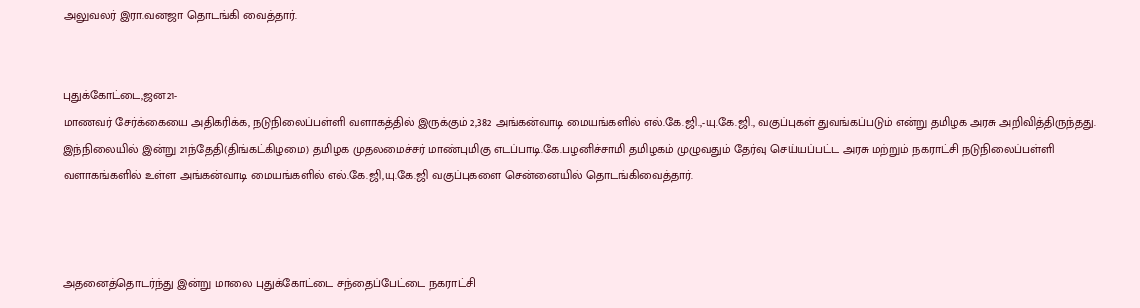அலுவலர் இரா.வனஜா தொடங்கி வைத்தார்.


புதுக்கோட்டை,ஜன21-
மாணவர் சேர்க்கையை அதிகரிக்க, நடுநிலைப்பள்ளி வளாகத்தில் இருக்கும் 2,382 அங்கன்வாடி மையங்களில் எல்.கே.ஜி.,-யு.கே.ஜி., வகுப்புகள் துவங்கப்படும் என்று தமிழக அரசு அறிவித்திருந்தது. இந்நிலையில் இன்று 21ந்தேதி(திங்கட்கிழமை) தமிழக முதலமைச்சர் மாண்புமிகு எடப்பாடி.கே.பழனிச்சாமி தமிழகம் முழுவதும் தேர்வு செய்யப்பட்ட அரசு மற்றும் நகராட்சி நடுநிலைப்பள்ளி வளாகங்களில் உள்ள அங்கன்வாடி மையங்களில் எல்.கே.ஜி,யு.கே.ஜி வகுப்புகளை சென்னையில் தொடங்கிவைத்தார்.



அதனைத்தொடர்ந்து இன்று மாலை புதுக்கோட்டை சந்தைப்பேட்டை நகராட்சி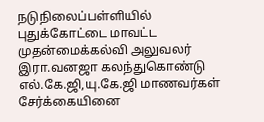நடுநிலைப்பள்ளியில் புதுக்கோட்டை மாவட்ட முதன்மைக்கல்வி அலுவலர் இரா.வனஜா கலந்துகொண்டு எல்.கே.ஜி,யு.கே.ஜி மாணவர்கள் சேர்க்கையினை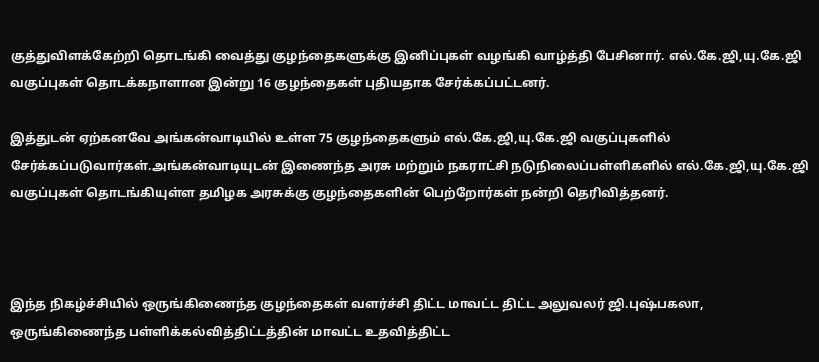குத்துவிளக்கேற்றி தொடங்கி வைத்து குழந்தைகளுக்கு இனிப்புகள் வழங்கி வாழ்த்தி பேசினார். எல்.கே.ஜி,யு.கே.ஜி வகுப்புகள் தொடக்கநாளான இன்று 16 குழந்தைகள் புதியதாக சேர்க்கப்பட்டனர்.

இத்துடன் ஏற்கனவே அங்கன்வாடியில் உள்ள 75 குழந்தைகளும் எல்.கே.ஜி,யு.கே.ஜி வகுப்புகளில் சேர்க்கப்படுவார்கள்.அங்கன்வாடியுடன் இணைந்த அரசு மற்றும் நகராட்சி நடுநிலைப்பள்ளிகளில் எல்.கே.ஜி,யு.கே.ஜி வகுப்புகள் தொடங்கியுள்ள தமிழக அரசுக்கு குழந்தைகளின் பெற்றோர்கள் நன்றி தெரிவித்தனர்.



இந்த நிகழ்ச்சியில் ஒருங்கிணைந்த குழந்தைகள் வளர்ச்சி திட்ட மாவட்ட திட்ட அலுவலர் ஜி.புஷ்பகலா, ஒருங்கிணைந்த பள்ளிக்கல்வித்திட்டத்தின் மாவட்ட உதவித்திட்ட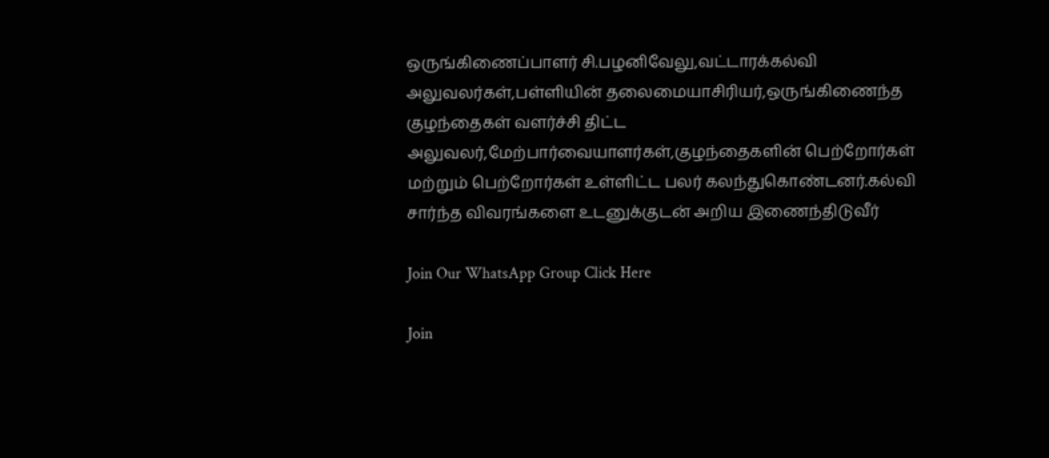ஒருங்கிணைப்பாளர் சி.பழனிவேலு,வட்டாரக்கல்வி அலுவலர்கள்,பள்ளியின் தலைமையாசிரியர்,ஒருங்கிணைந்த குழந்தைகள் வளர்ச்சி திட்ட அலுவலர்,மேற்பார்வையாளர்கள்,குழந்தைகளின் பெற்றோர்கள் மற்றும் பெற்றோர்கள் உள்ளிட்ட பலர் கலந்துகொண்டனர்.கல்வி சார்ந்த விவரங்களை உடனுக்குடன் அறிய இணைந்திடுவீர்

Join Our WhatsApp Group Click Here

Join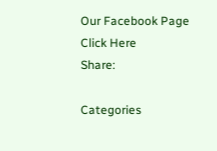Our Facebook Page Click Here
Share:

Categories